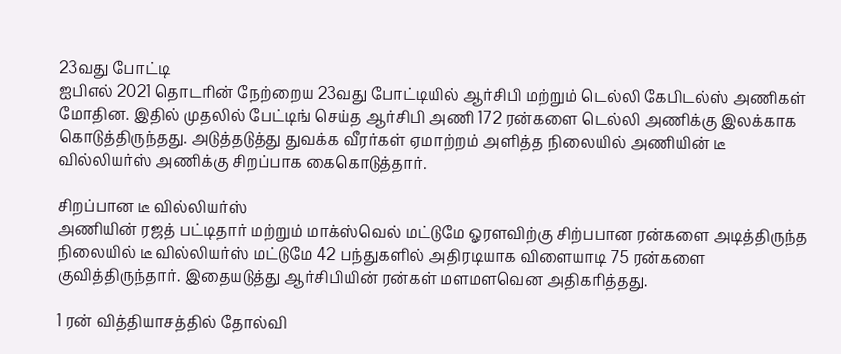23வது போட்டி
ஐபிஎல் 2021 தொடரின் நேற்றைய 23வது போட்டியில் ஆர்சிபி மற்றும் டெல்லி கேபிடல்ஸ் அணிகள் மோதின. இதில் முதலில் பேட்டிங் செய்த ஆர்சிபி அணி 172 ரன்களை டெல்லி அணிக்கு இலக்காக கொடுத்திருந்தது. அடுத்தடுத்து துவக்க வீரர்கள் ஏமாற்றம் அளித்த நிலையில் அணியின் டீ வில்லியர்ஸ் அணிக்கு சிறப்பாக கைகொடுத்தார்.

சிறப்பான டீ வில்லியர்ஸ்
அணியின் ரஜத் பட்டிதார் மற்றும் மாக்ஸ்வெல் மட்டுமே ஓரளவிற்கு சிற்பபான ரன்களை அடித்திருந்த நிலையில் டீ வில்லியர்ஸ் மட்டுமே 42 பந்துகளில் அதிரடியாக விளையாடி 75 ரன்களை குவித்திருந்தார். இதையடுத்து ஆர்சிபியின் ரன்கள் மளமளவென அதிகரித்தது.

1 ரன் வித்தியாசத்தில் தோல்வி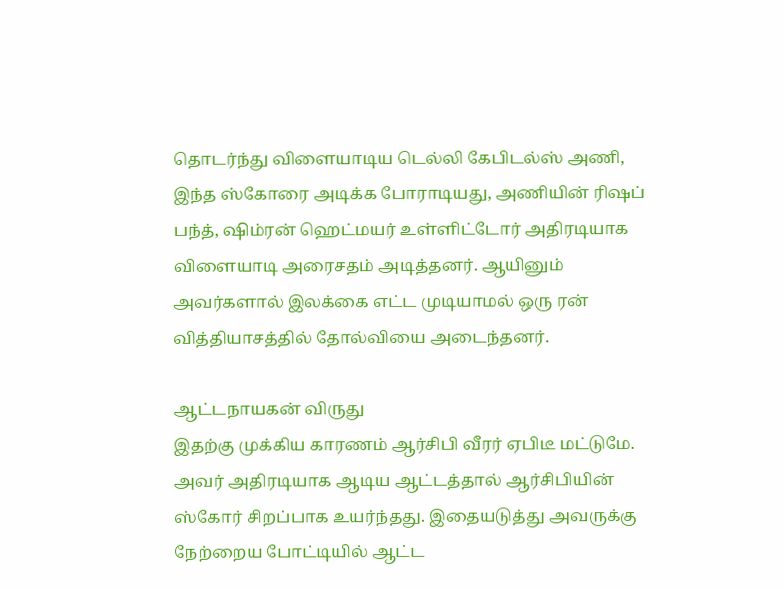தொடர்ந்து விளையாடிய டெல்லி கேபிடல்ஸ் அணி, இந்த ஸ்கோரை அடிக்க போராடியது, அணியின் ரிஷப் பந்த், ஷிம்ரன் ஹெட்மயர் உள்ளிட்டோர் அதிரடியாக விளையாடி அரைசதம் அடித்தனர். ஆயினும் அவர்களால் இலக்கை எட்ட முடியாமல் ஒரு ரன் வித்தியாசத்தில் தோல்வியை அடைந்தனர்.

ஆட்டநாயகன் விருது
இதற்கு முக்கிய காரணம் ஆர்சிபி வீரர் ஏபிடீ மட்டுமே. அவர் அதிரடியாக ஆடிய ஆட்டத்தால் ஆர்சிபியின் ஸ்கோர் சிறப்பாக உயர்ந்தது. இதையடுத்து அவருக்கு நேற்றைய போட்டியில் ஆட்ட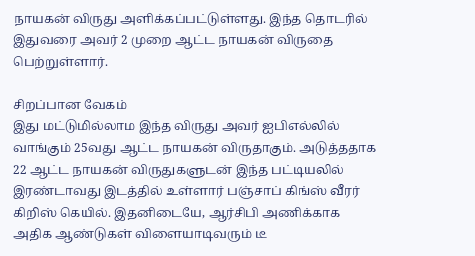நாயகன் விருது அளிக்கப்பட்டுள்ளது. இந்த தொடரில் இதுவரை அவர் 2 முறை ஆட்ட நாயகன் விருதை பெற்றுள்ளார்.

சிறப்பான வேகம்
இது மட்டுமில்லாம இந்த விருது அவர் ஐபிஎல்லில் வாங்கும் 25வது ஆட்ட நாயகன் விருதாகும். அடுத்ததாக 22 ஆட்ட நாயகன் விருதுகளுடன் இந்த பட்டியலில் இரண்டாவது இடத்தில் உள்ளார் பஞ்சாப் கிங்ஸ் வீரர் கிறிஸ் கெயில். இதனிடையே, ஆர்சிபி அணிக்காக அதிக ஆண்டுகள் விளையாடிவரும் டீ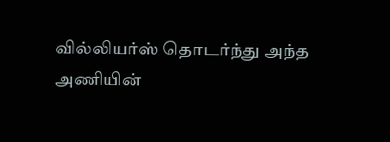வில்லியர்ஸ் தொடர்ந்து அந்த அணியின்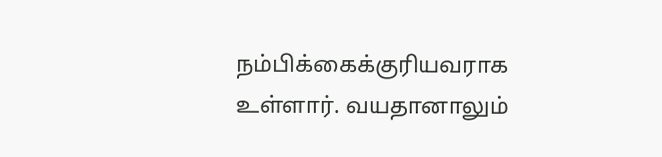நம்பிக்கைக்குரியவராக உள்ளார். வயதானாலும்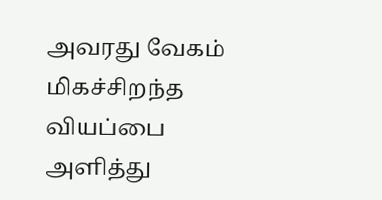அவரது வேகம் மிகச்சிறந்த வியப்பை அளித்து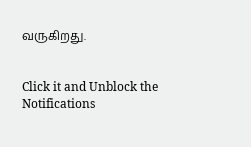வருகிறது.


Click it and Unblock the Notifications